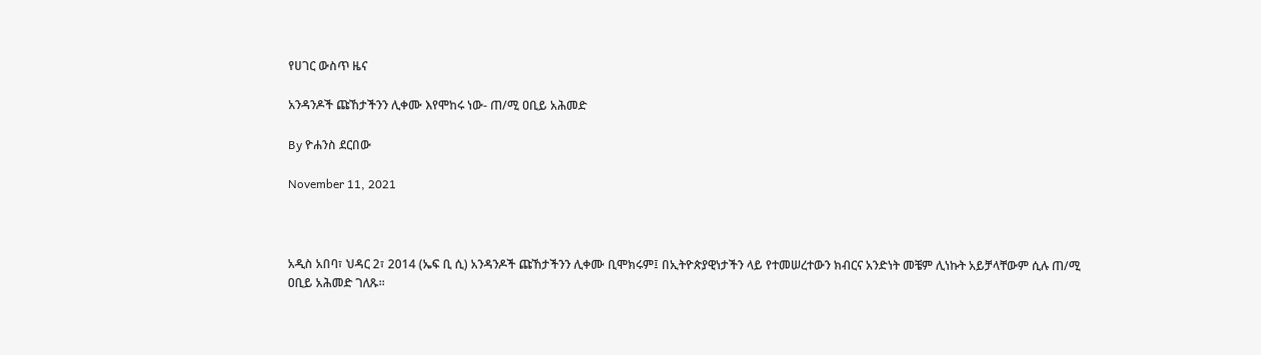የሀገር ውስጥ ዜና

አንዳንዶች ጩኸታችንን ሊቀሙ እየሞከሩ ነው- ጠ/ሚ ዐቢይ አሕመድ

By ዮሐንስ ደርበው

November 11, 2021



አዲስ አበባ፣ ህዳር 2፣ 2014 (ኤፍ ቢ ሲ) አንዳንዶች ጩኸታችንን ሊቀሙ ቢሞክሩም፤ በኢትዮጵያዊነታችን ላይ የተመሠረተውን ክብርና አንድነት መቼም ሊነኩት አይቻላቸውም ሲሉ ጠ/ሚ ዐቢይ አሕመድ ገለጹ፡፡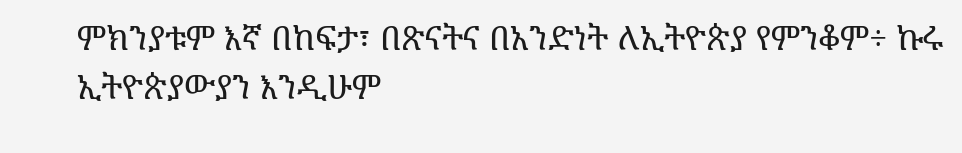ምክንያቱም እኛ በከፍታ፣ በጽናትና በአንድነት ለኢትዮጵያ የምንቆም÷ ኩሩ ኢትዮጵያውያን እንዲሁም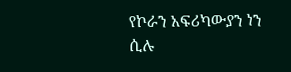የኮራን አፍሪካውያን ነን ሲሉ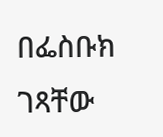በፌስቡክ ገጻቸው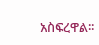አስፍረዋል፡፡